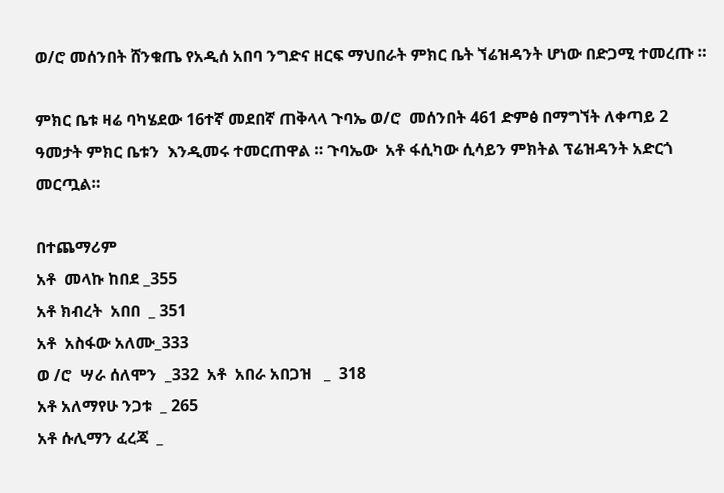ወ/ሮ መሰንበት ሸንቁጤ የአዲሰ አበባ ንግድና ዘርፍ ማህበራት ምክር ቤት ኘሬዝዳንት ሆነው በድጋሚ ተመረጡ ።

ምክር ቤቱ ዛሬ ባካሄደው 16ተኛ መደበኛ ጠቅላላ ጉባኤ ወ/ሮ  መሰንበት 461 ድምፅ በማግኘት ለቀጣይ 2 ዓመታት ምክር ቤቱን  እንዲመሩ ተመርጠዋል ። ጉባኤው  አቶ ፋሲካው ሲሳይን ምክትል ፕሬዝዳንት አድርጎ መርጧል።

በተጨማሪም
አቶ  መላኩ ከበደ _355
አቶ ክብረት  አበበ  _ 351
አቶ  አስፋው አለሙ_333
ወ /ሮ  ሣራ ሰለሞን  _332  አቶ  አበራ አበጋዝ   _  318
አቶ አለማየሁ ንጋቱ  _ 265
አቶ ሱሊማን ፈረጃ  _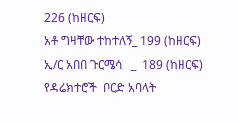226 (ከዘርፍ)
አቶ ግዛቸው ተከተለኝ_ 199 (ከዘርፍ)
ኢ/ር አበበ ጉርሜሳ   _  189 (ከዘርፍ)   የዳሬክተሮች  ቦርድ አባላት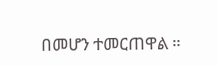በመሆን ተመርጠዋል ።